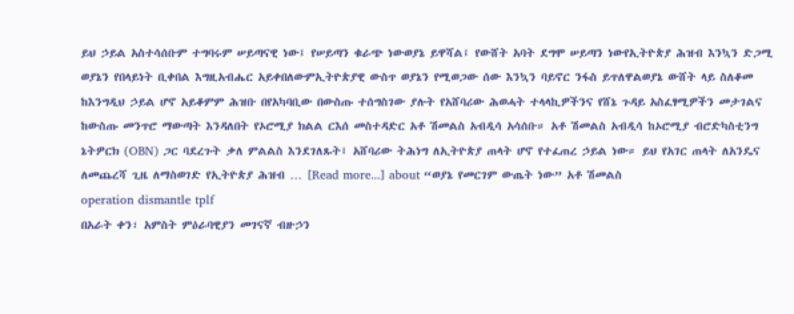ይህ ኃይል አስተሳሰቡም ተግባሩም ሠይጣናዊ ነው፤ የሠይጣን ቁራጭ ነውወያኔ ይዋሻል፤ የውሸት አባት ደግሞ ሠይጣን ነውየኢትዮጵያ ሕዝብ እንኳን ድጋሚ ወያኔን የበላይነት ቢቀበል እግዚአብሔር አይቀበለውምኢትዮጵያዊ ውስጥ ወያኔን የሚወጋው ሰው እንኳን ባይኖር ንፋስ ይጥለዋልወያኔ ውሸት ላይ ስለቆመ ከእንግዲህ ኃይል ሆኖ አይቆምም ሕዝቡ በየአካባቢው በውስጡ ተሰግስገው ያሉት የአሸባሪው ሕወሓት ተላላኪዎችንና የሸኔ ጉዳይ አስፈፃሚዎችን መታገልና ከውስጡ መንጥሮ ማውጣት እንዳለበት የኦሮሚያ ክልል ርእሰ መስተዳድር አቶ ሽመልስ አብዲሳ አሳሰቡ። አቶ ሽመልስ አብዲሳ ከኦሮሚያ ብሮድካስቲንግ ኔትዎርክ (OBN) ጋር ባደረጉት ቃለ ምልልስ እንደገለጹት፤ አሸባሪው ትሕነግ ለኢትዮጵያ ጠላት ሆኖ የተፈጠረ ኃይል ነው። ይህ የአገር ጠላት ለአንዴና ለመጨረሻ ጊዜ ለማስወገድ የኢትዮጵያ ሕዝብ … [Read more...] about “ወያኔ የመርገም ውጤት ነው” አቶ ሽመልስ
operation dismantle tplf
በአራት ቀን፣ አምስት ምዕራባዊያን መገናኛ ብዙኃን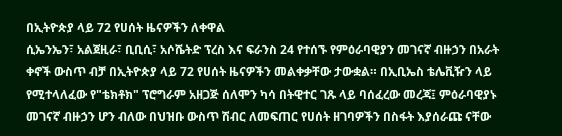በኢትዮጵያ ላይ 72 የሀሰት ዜናዎችን ለቀዋል
ሲኤንኤን፣ አልጀዚራ፣ ቢቢሲ፣ አሶሼትድ ፕረስ እና ፍራንስ 24 የተሰኙ የምዕራባዊያን መገናኛ ብዙኃን በአራት ቀኖች ውስጥ ብቻ በኢትዮጵያ ላይ 72 የሀሰት ዜናዎችን መልቀቃቸው ታውቋል። በኢቢኤስ ቴሌቪዥን ላይ የሚተላለፈው የ"ቴክቶክ" ፕሮግራም አዘጋጅ ሰለሞን ካሳ በትዊተር ገጹ ላይ ባሰፈረው መረጃ፤ ምዕራባዊያኑ መገናኛ ብዙኃን ሆን ብለው በህዝቡ ውስጥ ሽብር ለመፍጠር የሀሰት ዘገባዎችን በስፋት እያሰራጩ ናቸው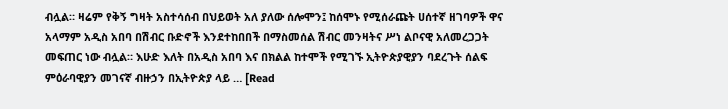ብሏል። ዛሬም የቅኝ ግዛት አስተሳሰብ በህይወት አለ ያለው ሰሎሞን፤ ከሰሞኑ የሚሰራጩት ሀሰተኛ ዘገባዎች ዋና አላማም አዲስ አበባ በሽብር ቡድኖች እንደተከበበች በማስመሰል ሽብር መንዛትና ሥነ ልቦናዊ አለመረጋጋት መፍጠር ነው ብሏል። እሁድ እለት በአዲስ አበባ እና በክልል ከተሞች የሚገኙ ኢትዮጵያዊያን ባደረጉት ሰልፍ ምዕራባዊያን መገናኛ ብዙኃን በኢትዮጵያ ላይ … [Read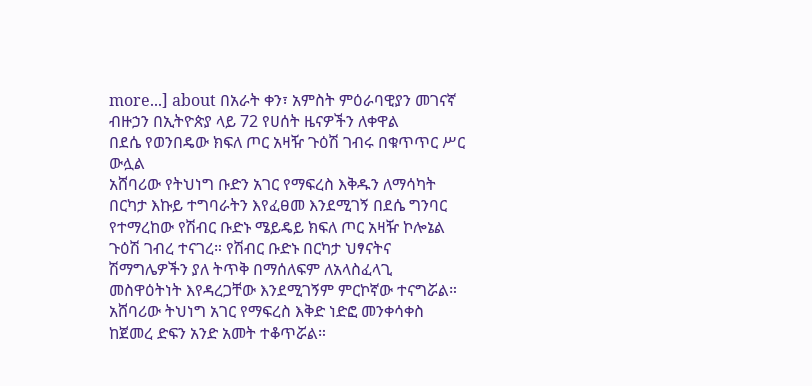more...] about በአራት ቀን፣ አምስት ምዕራባዊያን መገናኛ ብዙኃን በኢትዮጵያ ላይ 72 የሀሰት ዜናዎችን ለቀዋል
በደሴ የወንበዴው ክፍለ ጦር አዛዥ ጉዕሽ ገብሩ በቁጥጥር ሥር ውሏል
አሸባሪው የትህነግ ቡድን አገር የማፍረስ እቅዱን ለማሳካት በርካታ እኩይ ተግባራትን እየፈፀመ እንደሚገኝ በደሴ ግንባር የተማረከው የሽብር ቡድኑ ሜይዴይ ክፍለ ጦር አዛዥ ኮሎኔል ጉዕሽ ገብረ ተናገረ። የሽብር ቡድኑ በርካታ ህፃናትና ሽማግሌዎችን ያለ ትጥቅ በማሰለፍም ለአላስፈላጊ መስዋዕትነት እየዳረጋቸው እንደሚገኝም ምርኮኛው ተናግሯል። አሸባሪው ትህነግ አገር የማፍረስ እቅድ ነድፎ መንቀሳቀስ ከጀመረ ድፍን አንድ አመት ተቆጥሯል።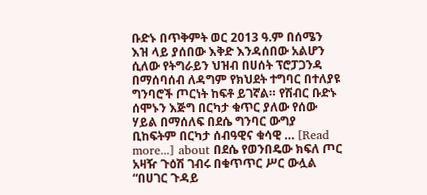ቡድኑ በጥቅምት ወር 2013 ዓ.ም በሰሜን እዝ ላይ ያሰበው እቅድ እንዳሰበው አልሆን ሲለው የትግራይን ህዝብ በሀሰት ፕሮፓጋንዳ በማሰባሰብ ለዳግም የክህደት ተግባር በተለያዩ ግንባሮች ጦርነት ከፍቶ ይገኛል። የሽብር ቡድኑ ሰሞኑን እጅግ በርካታ ቁጥር ያለው የሰው ሃይል በማሰለፍ በደሴ ግንባር ውግያ ቢከፍትም በርካታ ሰብዓዊና ቁሳዊ … [Read more...] about በደሴ የወንበዴው ክፍለ ጦር አዛዥ ጉዕሽ ገብሩ በቁጥጥር ሥር ውሏል
“በሀገር ጉዳይ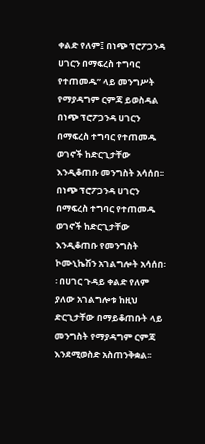ቀልድ የለም፤ በነጭ ፕሮፖጋንዳ ሀገርን በማፍረስ ተግባር የተጠመዱ” ላይ መንግሥት የማያዳግም ርምጃ ይወስዳል
በነጭ ፕሮፖጋንዳ ሀገርን በማፍረስ ተግባር የተጠመዱ ወገኖች ከድርጊታቸው እንዲቆጠቡ መንግስት አሳሰበ፡፡ በነጭ ፕሮፖጋንዳ ሀገርን በማፍረስ ተግባር የተጠመዱ ወገኖች ከድርጊታቸው እንዲቆጠቡ የመንግስት ኮሙኒኬሽን አገልግሎት አሳሰበ፡፡ በሀገር ጉዳይ ቀልድ የለም ያለው አገልግሎቱ ከዚህ ድርጊታቸው በማይቆጠቡት ላይ መንግስት የማያዳግም ርምጃ እንደሚወስድ አስጠንቅቋል፡፡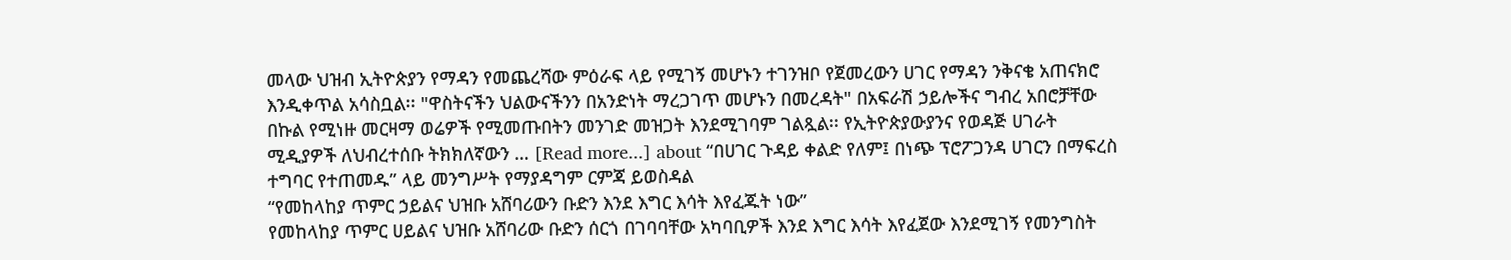መላው ህዝብ ኢትዮጵያን የማዳን የመጨረሻው ምዕራፍ ላይ የሚገኝ መሆኑን ተገንዝቦ የጀመረውን ሀገር የማዳን ንቅናቄ አጠናክሮ እንዲቀጥል አሳስቧል፡፡ "ዋስትናችን ህልውናችንን በአንድነት ማረጋገጥ መሆኑን በመረዳት" በአፍራሽ ኃይሎችና ግብረ አበሮቻቸው በኩል የሚነዙ መርዛማ ወሬዎች የሚመጡበትን መንገድ መዝጋት እንደሚገባም ገልጿል፡፡ የኢትዮጵያውያንና የወዳጅ ሀገራት ሚዲያዎች ለህብረተሰቡ ትክክለኛውን … [Read more...] about “በሀገር ጉዳይ ቀልድ የለም፤ በነጭ ፕሮፖጋንዳ ሀገርን በማፍረስ ተግባር የተጠመዱ” ላይ መንግሥት የማያዳግም ርምጃ ይወስዳል
“የመከላከያ ጥምር ኃይልና ህዝቡ አሸባሪውን ቡድን እንደ እግር እሳት እየፈጁት ነው”
የመከላከያ ጥምር ሀይልና ህዝቡ አሸባሪው ቡድን ሰርጎ በገባባቸው አካባቢዎች እንደ እግር እሳት እየፈጀው እንደሚገኝ የመንግስት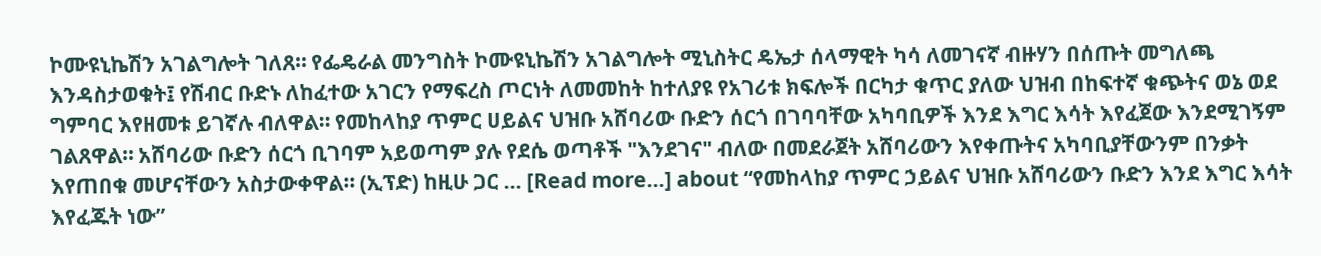ኮሙዩኒኬሽን አገልግሎት ገለጸ። የፌዴራል መንግስት ኮሙዩኒኬሽን አገልግሎት ሚኒስትር ዴኤታ ሰላማዊት ካሳ ለመገናኛ ብዙሃን በሰጡት መግለጫ እንዳስታወቁት፤ የሽብር ቡድኑ ለከፈተው አገርን የማፍረስ ጦርነት ለመመከት ከተለያዩ የአገሪቱ ክፍሎች በርካታ ቁጥር ያለው ህዝብ በከፍተኛ ቁጭትና ወኔ ወደ ግምባር እየዘመቱ ይገኛሉ ብለዋል። የመከላከያ ጥምር ሀይልና ህዝቡ አሸባሪው ቡድን ሰርጎ በገባባቸው አካባቢዎች እንደ እግር እሳት እየፈጀው እንደሚገኝም ገልጸዋል። አሸባሪው ቡድን ሰርጎ ቢገባም አይወጣም ያሉ የደሴ ወጣቶች "እንደገና" ብለው በመደራጀት አሸባሪውን እየቀጡትና አካባቢያቸውንም በንቃት እየጠበቁ መሆናቸውን አስታውቀዋል። (ኢፕድ) ከዚሁ ጋር … [Read more...] about “የመከላከያ ጥምር ኃይልና ህዝቡ አሸባሪውን ቡድን እንደ እግር እሳት እየፈጁት ነው”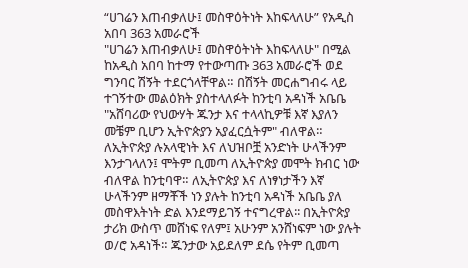“ሀገሬን እጠብቃለሁ፤ መስዋዕትነት እከፍላለሁ” የአዲስ አበባ 363 አመራሮች
"ሀገሬን እጠብቃለሁ፤ መስዋዕትነት እከፍላለሁ" በሚል ከአዲስ አበባ ከተማ የተውጣጡ 363 አመራሮች ወደ ግንባር ሽኝት ተደርጎላቸዋል። በሽኝት መርሐግብሩ ላይ ተገኝተው መልዕክት ያስተላለፉት ከንቲባ አዳነች አቤቤ "አሸባሪው የህውሃት ጁንታ እና ተላላኪዎቹ እኛ እያለን መቼም ቢሆን ኢትዮጵያን አያፈርሷትም" ብለዋል። ለኢትዮጵያ ሉአላዊነት እና ለህዝቦቿ አንድነት ሁላችንም እንታገላለን፤ ሞትም ቢመጣ ለኢትዮጵያ መሞት ክብር ነው ብለዋል ከንቲባዋ። ለኢትዮጵያ እና ለነፃነታችን እኛ ሁላችንም ዘማቾች ነን ያሉት ከንቲባ አዳነች አቤቤ ያለ መስዋእትነት ድል እንደማይገኝ ተናግረዋል፡፡ በኢትዮጵያ ታሪክ ውስጥ መሸነፍ የለም፤ አሁንም አንሸነፍም ነው ያሉት ወ/ሮ አዳነች። ጁንታው አይደለም ደሴ የትም ቢመጣ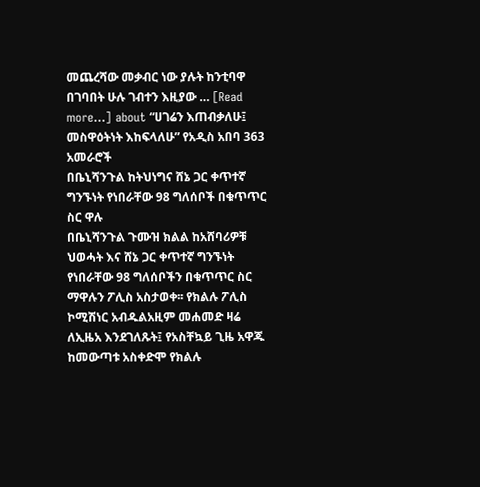መጨረሻው መቃብር ነው ያሉት ከንቲባዋ በገባበት ሁሉ ገብተን እዚያው … [Read more...] about “ሀገሬን እጠብቃለሁ፤ መስዋዕትነት እከፍላለሁ” የአዲስ አበባ 363 አመራሮች
በቤኒሻንጉል ከትህነግና ሸኔ ጋር ቀጥተኛ ግንኙነት የነበራቸው 98 ግለሰቦች በቁጥጥር ስር ዋሉ
በቤኒሻንጉል ጉሙዝ ክልል ከአሸባሪዎቹ ህወሓት እና ሸኔ ጋር ቀጥተኛ ግንኙነት የነበራቸው 98 ግለሰቦችን በቁጥጥር ስር ማዋሉን ፖሊስ አስታወቀ፡፡ የክልሉ ፖሊስ ኮሚሽነር አብዱልአዚም መሐመድ ዛሬ ለኢዜአ እንደገለጹት፤ የአስቸኳይ ጊዜ አዋጁ ከመውጣቱ አስቀድሞ የክልሉ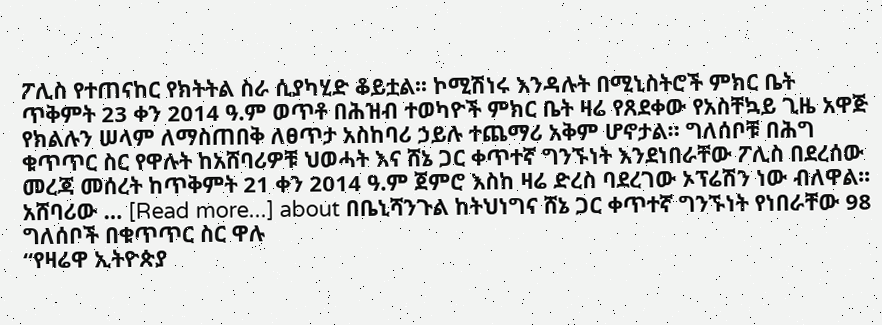ፖሊስ የተጠናከር የክትትል ስራ ሲያካሂድ ቆይቷል፡፡ ኮሚሽነሩ እንዳሉት በሚኒስትሮች ምክር ቤት ጥቅምት 23 ቀን 2014 ዓ.ም ወጥቶ በሕዝብ ተወካዮች ምክር ቤት ዛሬ የጸደቀው የአስቸኳይ ጊዜ አዋጅ የክልሉን ሠላም ለማስጠበቅ ለፀጥታ አስከባሪ ኃይሉ ተጨማሪ አቅም ሆኖታል። ግለሰቦቹ በሕግ ቁጥጥር ስር የዋሉት ከአሸባሪዎቹ ህወሓት እና ሸኔ ጋር ቀጥተኛ ግንኙነት እንደነበራቸው ፖሊስ በደረሰው መረጃ መሰረት ከጥቅምት 21 ቀን 2014 ዓ.ም ጀምሮ እስከ ዛሬ ድረስ ባደረገው ኦፕሬሽን ነው ብለዋል፡፡ አሸባሪው … [Read more...] about በቤኒሻንጉል ከትህነግና ሸኔ ጋር ቀጥተኛ ግንኙነት የነበራቸው 98 ግለሰቦች በቁጥጥር ስር ዋሉ
“የዛሬዋ ኢትዮጵያ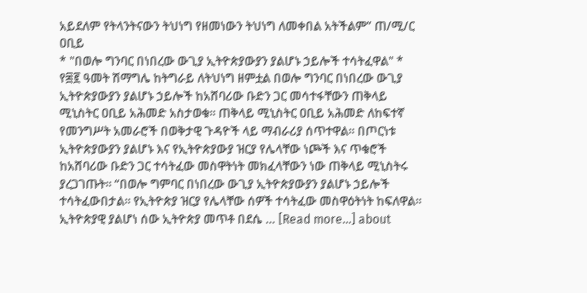አይደለም የትላንትናውን ትህነግ የዘመነውን ትህነግ ለመቀበል አትችልም” ጠ/ሚ/ር ዐቢይ
* "በወሎ ግንባር በነበረው ውጊያ ኢትዮጵያውያን ያልሆኑ ኃይሎች ተሳትፈዋል" * የ፷፪ ዓመት ሽማግሌ ከትግራይ ለትህነግ ዘምቷል በወሎ ግንባር በነበረው ውጊያ ኢትዮጵያውያን ያልሆኑ ኃይሎች ከአሸባሪው ቡድን ጋር መሳተፋቸውን ጠቅላይ ሚኒስትር ዐቢይ አሕመድ አስታወቁ። ጠቅላይ ሚኒስትር ዐቢይ አሕመድ ለከፍተኛ የመንግሥት አመራሮች በወቅታዊ ጉዳዮች ላይ ማብራሪያ ሰጥተዋል። በጦርነቱ ኢትዮጵያውያን ያልሆኑ እና የኢትዮጵያውያ ዝርያ የሌላቸው ነጮች እና ጥቁሮች ከአሸባሪው ቡድን ጋር ተሳትፈው መስዋትነት መክፈላቸውን ነው ጠቅላይ ሚኒስትሩ ያረጋገጡት። “በወሎ ግምባር በነበረው ውጊያ ኢትዮጵያውያን ያልሆኑ ኃይሎች ተሳትፈውበታል። የኢትዮጵያ ዝርያ የሌላቸው ሰዎች ተሳትፈው መስዋዕትነት ከፍለዋል። ኢትዮጵያዊ ያልሆነ ሰው ኢትዮጵያ መጥቶ በደሴ … [Read more...] about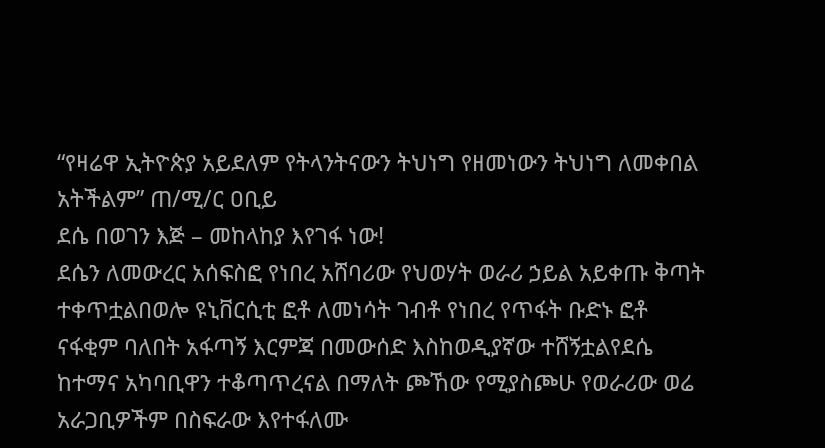“የዛሬዋ ኢትዮጵያ አይደለም የትላንትናውን ትህነግ የዘመነውን ትህነግ ለመቀበል አትችልም” ጠ/ሚ/ር ዐቢይ
ደሴ በወገን እጅ – መከላከያ እየገፋ ነው!
ደሴን ለመውረር አሰፍስፎ የነበረ አሸባሪው የህወሃት ወራሪ ኃይል አይቀጡ ቅጣት ተቀጥቷልበወሎ ዩኒቨርሲቲ ፎቶ ለመነሳት ገብቶ የነበረ የጥፋት ቡድኑ ፎቶ ናፋቂም ባለበት አፋጣኝ እርምጃ በመውሰድ እስከወዲያኛው ተሸኝቷልየደሴ ከተማና አካባቢዋን ተቆጣጥረናል በማለት ጮኸው የሚያስጮሁ የወራሪው ወሬ አራጋቢዎችም በስፍራው እየተፋለሙ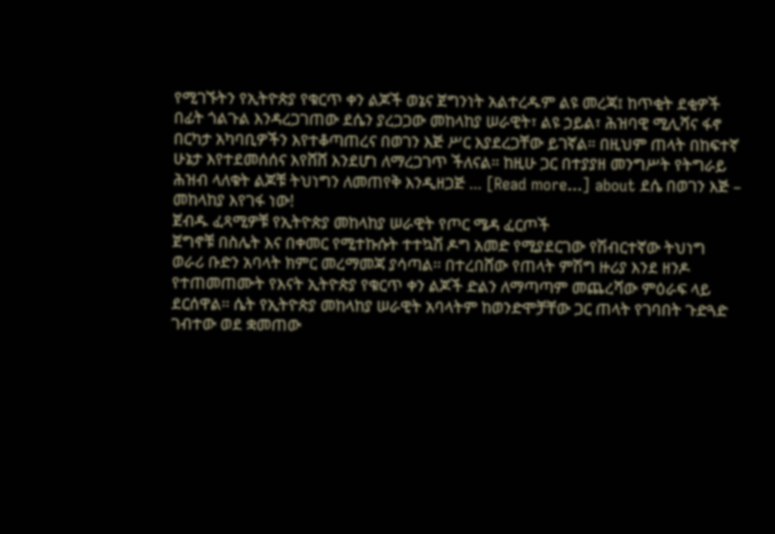የሚገኙትን የኢትዮጵያ የቁርጥ ቀን ልጆች ወኔና ጀግንነት አልተረዱም ልዩ መረጃ፤ ከጥቂት ደቂዎች በፊት ጎልጉል እንዳረጋገጠው ደሴን ያረጋጋው መከላከያ ሠራዊት፣ ልዩ ኃይል፣ ሕዝባዊ ሚሊሻና ፋኖ በርካታ አካባቢዎችን እየተቆጣጠረና በወገን እጅ ሥር እያደረጋቸው ይገኛል። በዚህም ጠላት በከፍተኛ ሁኔታ እየተደመሰሰና እየሸሸ እንደሆነ ለማረጋገጥ ችለናል። ከዚሁ ጋር በተያያዘ መንግሥት የትግራይ ሕዝብ ላለቁት ልጆቹ ትህነግን ለመጠየቅ እንዲዘጋጅ … [Read more...] about ደሴ በወገን እጅ – መከላከያ እየገፋ ነው!
ጀብዱ ፈጻሚዎቹ የኢትዮጵያ መከላከያ ሠራዊት የጦር ሜዳ ፈርጦች
ጀግኖቹ በስሌት እና በቀመር የሚተኩሱት ተተኳሽ ዶግ አመድ የሚያደርገው የሽብርተኛው ትህነግ ወራሪ ቡድን አባላት ክምር መረማመጃ ያሳጣል፡፡ በተረበሸው የጠላት ምሽግ ዙሪያ እንደ ዘንዶ የተጠመጠሙት የእናት ኢትዮጵያ የቁርጥ ቀን ልጆች ድልን ለማጣጣም መጨረሻው ምዕራፍ ላይ ደርሰዋል፡፡ ሴት የኢትዮጵያ መከላከያ ሠራዊት አባላትም ከወንድሞቻቸው ጋር ጠላት የገባበት ጉድጓድ ገብተው ወደ ቋመጠው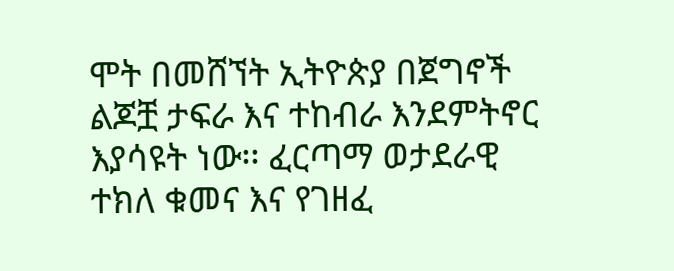ሞት በመሸኘት ኢትዮጵያ በጀግኖች ልጆቿ ታፍራ እና ተከብራ እንደምትኖር እያሳዩት ነው፡፡ ፈርጣማ ወታደራዊ ተክለ ቁመና እና የገዘፈ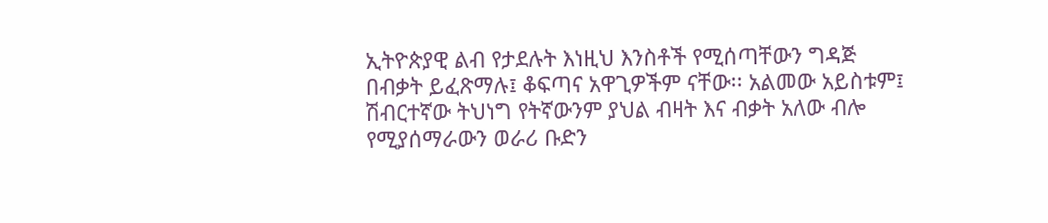ኢትዮጵያዊ ልብ የታደሉት እነዚህ እንስቶች የሚሰጣቸውን ግዳጅ በብቃት ይፈጽማሉ፤ ቆፍጣና አዋጊዎችም ናቸው፡፡ አልመው አይስቱም፤ ሽብርተኛው ትህነግ የትኛውንም ያህል ብዛት እና ብቃት አለው ብሎ የሚያሰማራውን ወራሪ ቡድን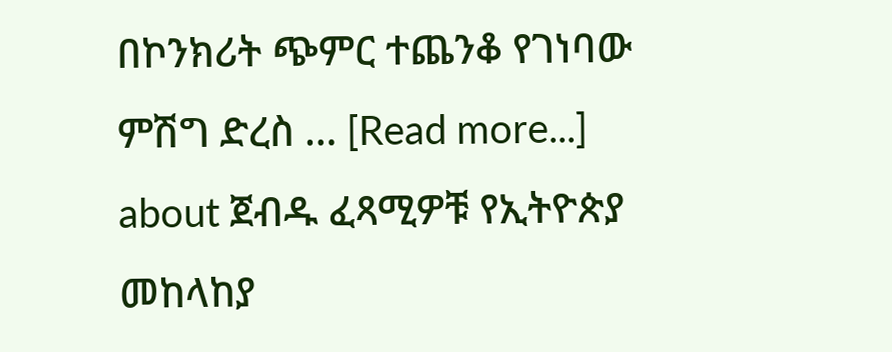በኮንክሪት ጭምር ተጨንቆ የገነባው ምሽግ ድረስ … [Read more...] about ጀብዱ ፈጻሚዎቹ የኢትዮጵያ መከላከያ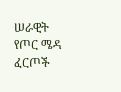ሠራዊት የጦር ሜዳ ፈርጦች